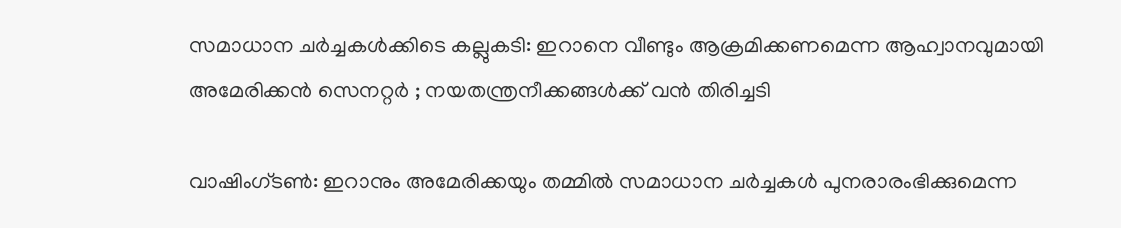സമാധാന ചർച്ചകൾക്കിടെ കല്ലുകടി: ഇറാനെ വീണ്ടും ആക്രമിക്കണമെന്ന ആഹ്വാനവുമായി അമേരിക്കൻ സെനറ്റർ ; നയതന്ത്രനീക്കങ്ങൾക്ക് വൻ തിരിച്ചടി

വാഷിംഗ്ടണ്‍: ഇറാനും അമേരിക്കയും തമ്മില്‍ സമാധാന ചർച്ചകള്‍ പുനരാരംഭിക്കുമെന്ന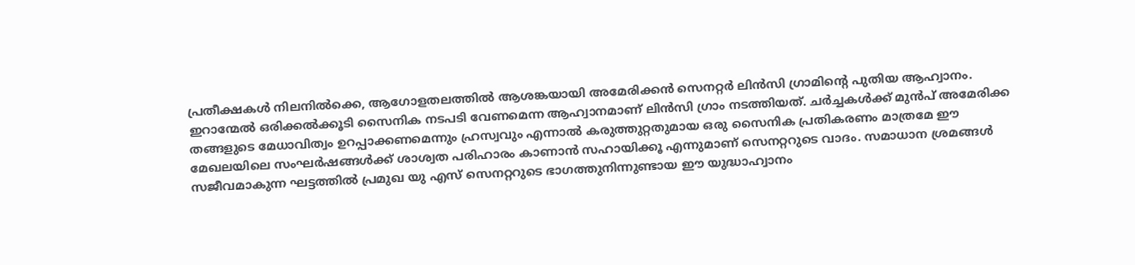പ്രതീക്ഷകള്‍ നിലനില്‍ക്കെ, ആഗോളതലത്തില്‍ ആശങ്കയായി അമേരിക്കൻ സെനറ്റർ ലിൻസി ഗ്രാമിന്‍റെ പുതിയ ആഹ്വാനം. ഇറാന്മേല്‍ ഒരിക്കല്‍ക്കൂടി സൈനിക നടപടി വേണമെന്ന ആഹ്വാനമാണ് ലിൻസി ഗ്രാം നടത്തിയത്. ചർച്ചകള്‍ക്ക് മുൻപ് അമേരിക്ക തങ്ങളുടെ മേധാവിത്വം ഉറപ്പാക്കണമെന്നും ഹ്രസ്വവും എന്നാല്‍ കരുത്തുറ്റതുമായ ഒരു സൈനിക പ്രതികരണം മാത്രമേ ഈ മേഖലയിലെ സംഘർഷങ്ങള്‍ക്ക് ശാശ്വത പരിഹാരം കാണാൻ സഹായിക്കൂ എന്നുമാണ് സെനറ്ററുടെ വാദം. സമാധാന ശ്രമങ്ങള്‍ സജീവമാകുന്ന ഘട്ടത്തില്‍ പ്രമുഖ യു എസ് സെനറ്ററുടെ ഭാഗത്തുനിന്നുണ്ടായ ഈ യുദ്ധാഹ്വാനം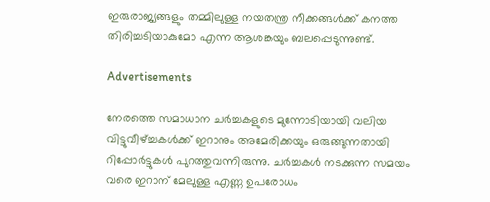ഇരുരാജ്യങ്ങളും തമ്മിലുള്ള നയതന്ത്ര നീക്കങ്ങള്‍ക്ക് കനത്ത തിരിച്ചടിയാകുമോ എന്ന ആശങ്കയും ബലപ്പെടുന്നുണ്ട്.

Advertisements

നേരത്തെ സമാധാന ചർച്ചകളുടെ മുന്നോടിയായി വലിയ വിട്ടുവീഴ്ച്ചകള്‍ക്ക് ഇറാനും അമേരിക്കയും ഒരുങ്ങുന്നതായി റിപ്പോർട്ടുകള്‍ പുറത്തുവന്നിരുന്നു. ചർച്ചകള്‍ നടക്കുന്ന സമയം വരെ ഇറാന് മേലുള്ള എണ്ണ ഉപരോധം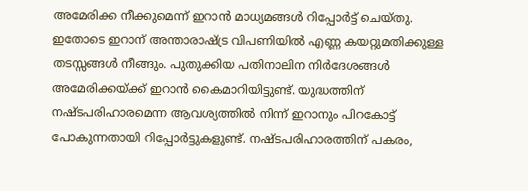അമേരിക്ക നീക്കുമെന്ന് ഇറാൻ മാധ്യമങ്ങള്‍ റിപ്പോർട്ട് ചെയ്തു. ഇതോടെ ഇറാന് അന്താരാഷ്ട്ര വിപണിയില്‍ എണ്ണ കയറ്റുമതിക്കുള്ള തടസ്സങ്ങള്‍ നീങ്ങും. പുതുക്കിയ പതിനാലിന നിർദേശങ്ങള്‍ അമേരിക്കയ്ക്ക് ഇറാൻ കൈമാറിയിട്ടുണ്ട്. യുദ്ധത്തിന് നഷ്ടപരിഹാരമെന്ന ആവശ്യത്തില്‍ നിന്ന് ഇറാനും പിറകോട്ട് പോകുന്നതായി റിപ്പോർട്ടുകളുണ്ട്. നഷ്ടപരിഹാരത്തിന് പകരം,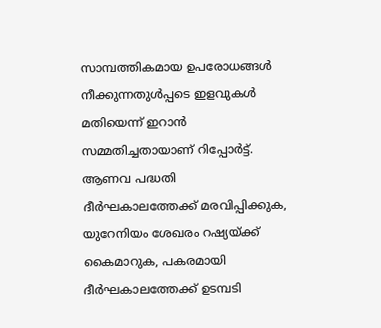സാമ്പത്തികമായ ഉപരോധങ്ങള്‍ നീക്കുന്നതുള്‍പ്പടെ ഇളവുകള്‍ മതിയെന്ന് ഇറാൻ സമ്മതിച്ചതായാണ് റിപ്പോർട്ട്. ആണവ പദ്ധതി ദീർഘകാലത്തേക്ക് മരവിപ്പിക്കുക, യുറേനിയം ശേഖരം റഷ്യയ്ക്ക് കൈമാറുക, പകരമായി ദീർഘകാലത്തേക്ക് ഉടമ്പടി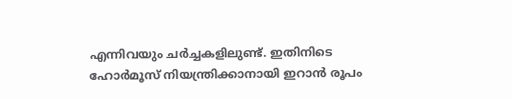എന്നിവയും ചർച്ചകളിലുണ്ട്. ഇതിനിടെ ഹോർമൂസ് നിയന്ത്രിക്കാനായി ഇറാൻ രൂപം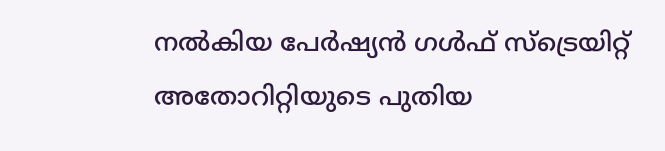നല്‍കിയ പേർഷ്യൻ ഗള്‍ഫ് സ്ട്രെയിറ്റ് അതോറിറ്റിയുടെ പുതിയ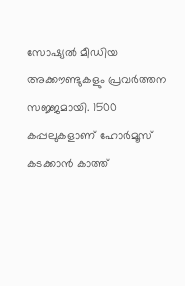സോഷ്യല്‍ മീഡിയ അക്കൗണ്ടുകളും പ്രവർത്തന സജ്ജമായി. 1500 കപ്പലുകളാണ് ഹോർമൂസ് കടക്കാൻ കാത്ത്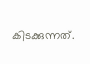കിടക്കുന്നത്.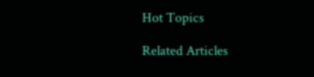Hot Topics

Related Articles